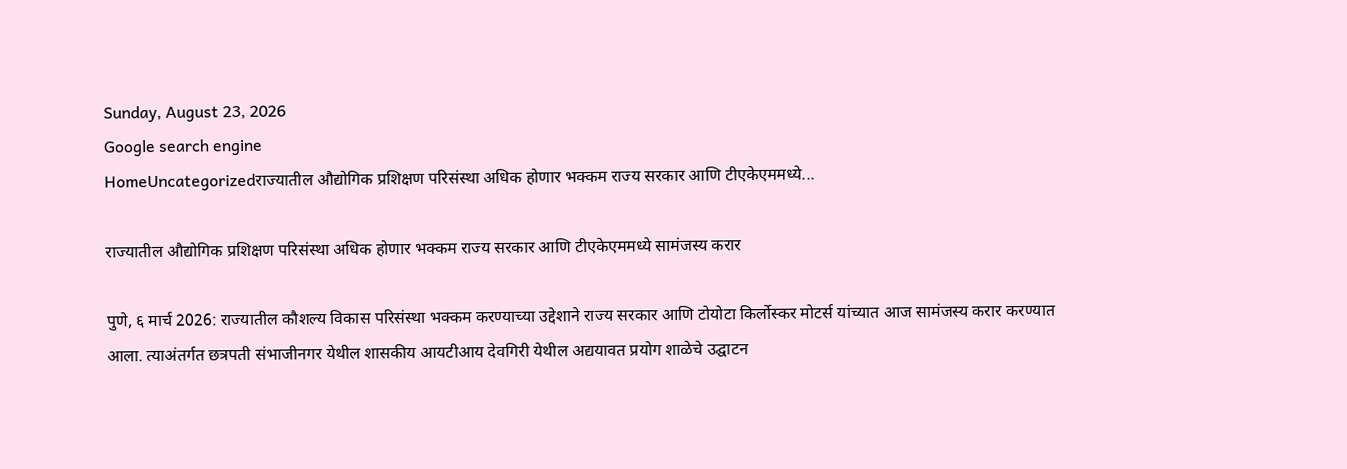Sunday, August 23, 2026
Google search engine
HomeUncategorizedराज्यातील औद्योगिक प्रशिक्षण परिसंस्था अधिक होणार भक्कम राज्य सरकार आणि टीएकेएममध्ये...

राज्यातील औद्योगिक प्रशिक्षण परिसंस्था अधिक होणार भक्कम राज्य सरकार आणि टीएकेएममध्ये सामंजस्य करार

पुणे, ६ मार्च 2026: राज्यातील कौशल्य विकास परिसंस्था भक्कम करण्याच्या उद्देशाने राज्य सरकार आणि टोयोटा किर्लोस्कर मोटर्स यांच्यात आज सामंजस्य करार करण्यात आला. त्याअंतर्गत छत्रपती संभाजीनगर येथील शासकीय आयटीआय देवगिरी येथील अद्ययावत प्रयोग शाळेचे उद्घाटन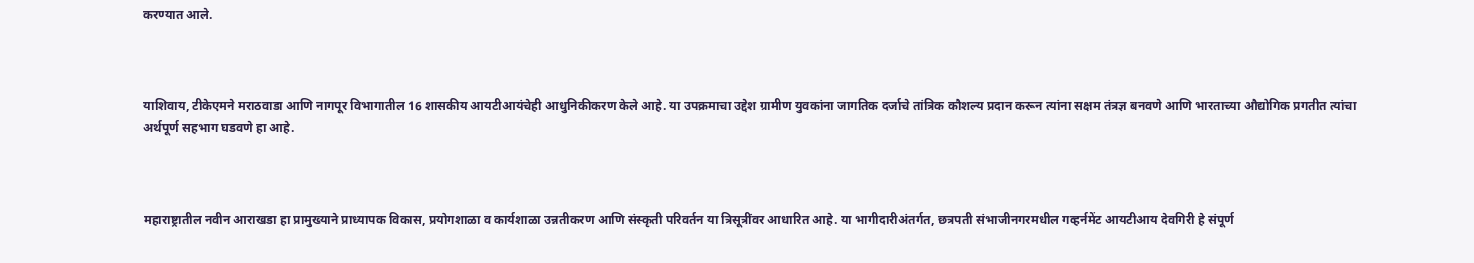करण्यात आले.



याशिवाय, टीकेएमने मराठवाडा आणि नागपूर विभागातील 16 शासकीय आयटीआयंचेही आधुनिकीकरण केले आहे. या उपक्रमाचा उद्देश ग्रामीण युवकांना जागतिक दर्जाचे तांत्रिक कौशल्य प्रदान करून त्यांना सक्षम तंत्रज्ञ बनवणे आणि भारताच्या औद्योगिक प्रगतीत त्यांचा अर्थपूर्ण सहभाग घडवणे हा आहे.



महाराष्ट्रातील नवीन आराखडा हा प्रामुख्याने प्राध्यापक विकास, प्रयोगशाळा व कार्यशाळा उन्नतीकरण आणि संस्कृती परिवर्तन या त्रिसूत्रींवर आधारित आहे. या भागीदारीअंतर्गत, छत्रपती संभाजीनगरमधील गव्हर्नमेंट आयटीआय देवगिरी हे संपूर्ण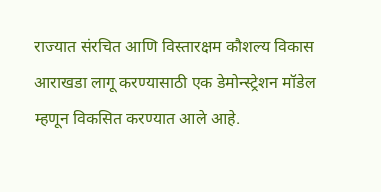राज्यात संरचित आणि विस्तारक्षम कौशल्य विकास आराखडा लागू करण्यासाठी एक डेमोन्स्ट्रेशन मॉडेल म्हणून विकसित करण्यात आले आहे.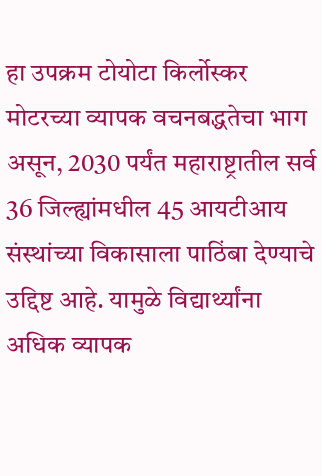हा उपक्रम टोयोटा किर्लोस्कर मोटरच्या व्यापक वचनबद्धतेचा भाग असून, 2030 पर्यंत महाराष्ट्रातील सर्व 36 जिल्ह्यांमधील 45 आयटीआय संस्थांच्या विकासाला पाठिंबा देण्याचे उद्दिष्ट आहे. यामुळे विद्यार्थ्यांना अधिक व्यापक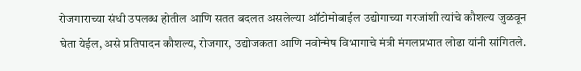रोजगाराच्या संधी उपलब्ध होतील आणि सतत बदलत असलेल्या ऑटोमोबाईल उद्योगाच्या गरजांशी त्यांचे कौशल्य जुळवून घेता येईल, असे प्रतिपादन कौशल्य, रोजगार, उद्योजकता आणि नवोन्मेष विभागाचे मंत्री मंगलप्रभात लोढा यांनी सांगितले.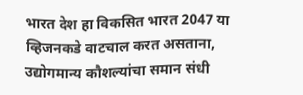भारत देश हा विकसित भारत 2047 या व्हिजनकडे वाटचाल करत असताना, उद्योगमान्य कौशल्यांचा समान संधी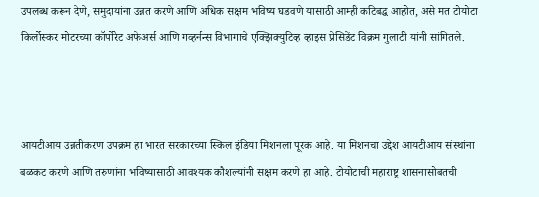उपलब्ध करून देणे, समुदायांना उन्नत करणे आणि अधिक सक्षम भविष्य घडवणे यासाठी आम्ही कटिबद्ध आहोत, असे मत टोयोटा किर्लोस्कर मोटरच्या कॉर्पोरेट अफेअर्स आणि गव्हर्नन्स विभागाचे एक्झिक्युटिव्ह व्हाइस प्रेसिडेंट विक्रम गुलाटी यांनी सांगितले.



आयटीआय उन्नतीकरण उपक्रम हा भारत सरकारच्या स्किल इंडिया मिशनला पूरक आहे. या मिशनचा उद्देश आयटीआय संस्थांना बळकट करणे आणि तरुणांना भविष्यासाठी आवश्यक कौशल्यांनी सक्षम करणे हा आहे. टोयोटाची महाराष्ट्र शासनासोबतची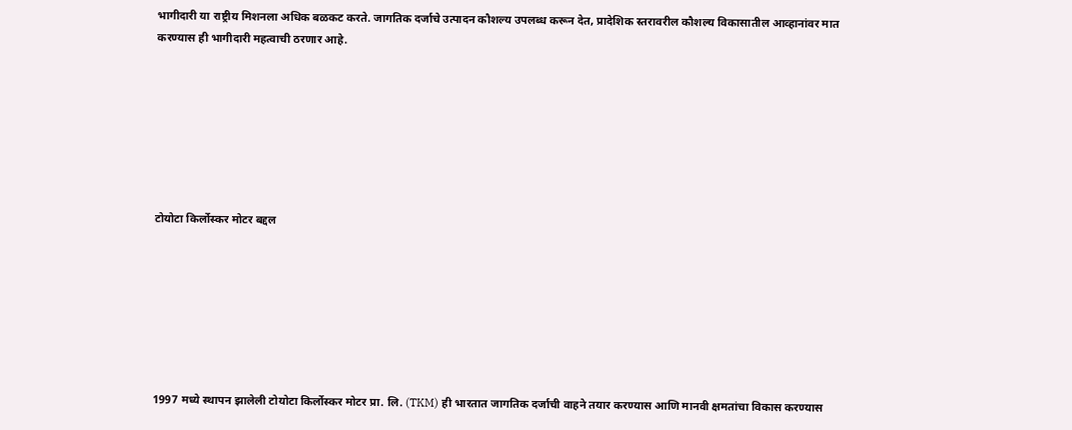भागीदारी या राष्ट्रीय मिशनला अधिक बळकट करते. जागतिक दर्जाचे उत्पादन कौशल्य उपलब्ध करून देत, प्रादेशिक स्तरावरील कौशल्य विकासातील आव्हानांवर मात करण्यास ही भागीदारी महत्वाची ठरणार आहे.







टोयोटा किर्लोस्कर मोटर बद्दल







1997 मध्ये स्थापन झालेली टोयोटा किर्लोस्कर मोटर प्रा. लि. (TKM) ही भारतात जागतिक दर्जाची वाहने तयार करण्यास आणि मानवी क्षमतांचा विकास करण्यास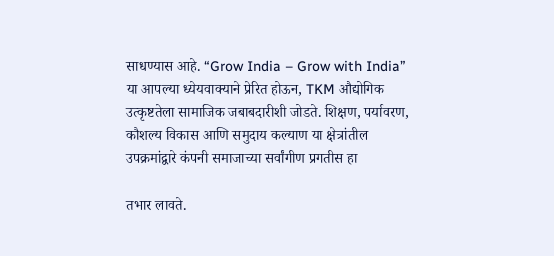साधण्यास आहे. “Grow India – Grow with India” या आपल्या ध्येयवाक्याने प्रेरित होऊन, TKM औद्योगिक उत्कृष्टतेला सामाजिक जबाबदारीशी जोडते. शिक्षण, पर्यावरण, कौशल्य विकास आणि समुदाय कल्याण या क्षेत्रांतील उपक्रमांद्वारे कंपनी समाजाच्या सर्वांगीण प्रगतीस हा

तभार लावते.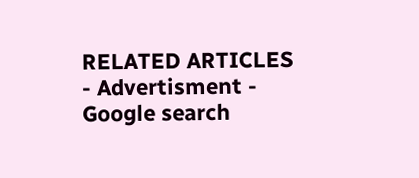RELATED ARTICLES
- Advertisment -
Google search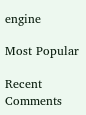engine

Most Popular

Recent Comments